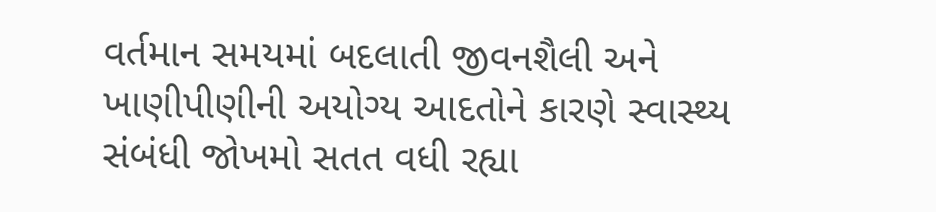વર્તમાન સમયમાં બદલાતી જીવનશૈલી અને ખાણીપીણીની અયોગ્ય આદતોને કારણે સ્વાસ્થ્ય સંબંધી જોખમો સતત વધી રહ્યા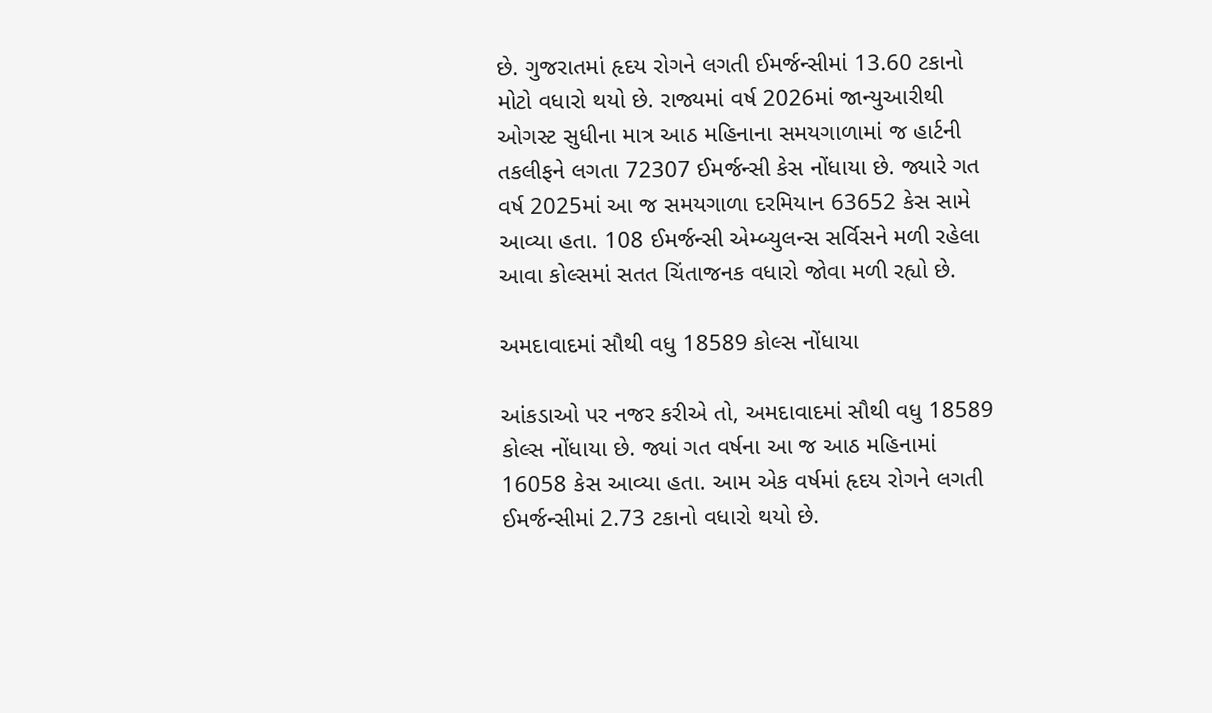છે. ગુજરાતમાં હૃદય રોગને લગતી ઈમર્જન્સીમાં 13.60 ટકાનો મોટો વધારો થયો છે. રાજ્યમાં વર્ષ 2026માં જાન્યુઆરીથી ઓગસ્ટ સુધીના માત્ર આઠ મહિનાના સમયગાળામાં જ હાર્ટની તકલીફને લગતા 72307 ઈમર્જન્સી કેસ નોંધાયા છે. જ્યારે ગત વર્ષ 2025માં આ જ સમયગાળા દરમિયાન 63652 કેસ સામે આવ્યા હતા. 108 ઈમર્જન્સી એમ્બ્યુલન્સ સર્વિસને મળી રહેલા આવા કોલ્સમાં સતત ચિંતાજનક વધારો જોવા મળી રહ્યો છે.

અમદાવાદમાં સૌથી વધુ 18589 કોલ્સ નોંધાયા

આંકડાઓ પર નજર કરીએ તો, અમદાવાદમાં સૌથી વધુ 18589 કોલ્સ નોંધાયા છે. જ્યાં ગત વર્ષના આ જ આઠ મહિનામાં 16058 કેસ આવ્યા હતા. આમ એક વર્ષમાં હૃદય રોગને લગતી ઈમર્જન્સીમાં 2.73 ટકાનો વધારો થયો છે.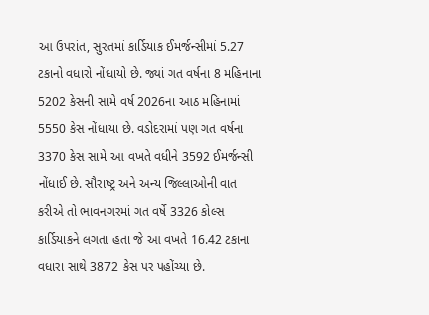આ ઉપરાંત, સુરતમાં કાર્ડિયાક ઈમર્જન્સીમાં 5.27 ટકાનો વધારો નોંધાયો છે. જ્યાં ગત વર્ષના 8 મહિનાના 5202 કેસની સામે વર્ષ 2026ના આઠ મહિનામાં 5550 કેસ નોંધાયા છે. વડોદરામાં પણ ગત વર્ષના 3370 કેસ સામે આ વખતે વધીને 3592 ઈમર્જન્સી નોંધાઈ છે. સૌરાષ્ટ્ર અને અન્ય જિલ્લાઓની વાત કરીએ તો ભાવનગરમાં ગત વર્ષે 3326 કોલ્સ કાર્ડિયાકને લગતા હતા જે આ વખતે 16.42 ટકાના વધારા સાથે 3872 કેસ પર પહોંચ્યા છે.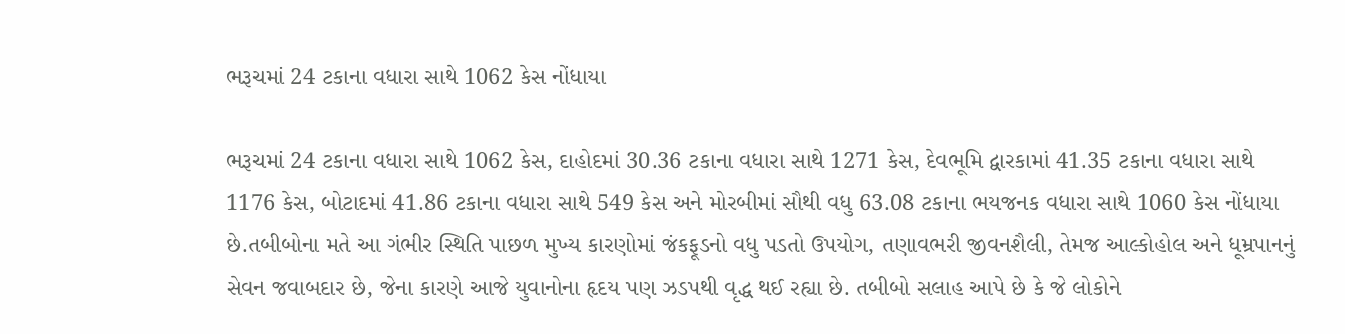ભરૂચમાં 24 ટકાના વધારા સાથે 1062 કેસ નોંધાયા

ભરૂચમાં 24 ટકાના વધારા સાથે 1062 કેસ, દાહોદમાં 30.36 ટકાના વધારા સાથે 1271 કેસ, દેવભૂમિ દ્વારકામાં 41.35 ટકાના વધારા સાથે 1176 કેસ, બોટાદમાં 41.86 ટકાના વધારા સાથે 549 કેસ અને મોરબીમાં સૌથી વધુ 63.08 ટકાના ભયજનક વધારા સાથે 1060 કેસ નોંધાયા છે.તબીબોના મતે આ ગંભીર સ્થિતિ પાછળ મુખ્ય કારણોમાં જંકફૂડનો વધુ પડતો ઉપયોગ, તણાવભરી જીવનશૈલી, તેમજ આલ્કોહોલ અને ધૂમ્રપાનનું સેવન જવાબદાર છે, જેના કારણે આજે યુવાનોના હૃદય પણ ઝડપથી વૃદ્ધ થઈ રહ્યા છે. તબીબો સલાહ આપે છે કે જે લોકોને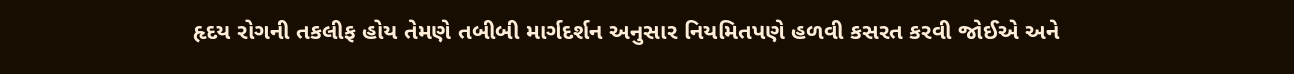હૃદય રોગની તકલીફ હોય તેમણે તબીબી માર્ગદર્શન અનુસાર નિયમિતપણે હળવી કસરત કરવી જોઈએ અને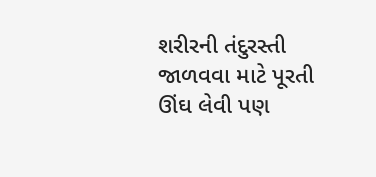શરીરની તંદુરસ્તી જાળવવા માટે પૂરતી ઊંઘ લેવી પણ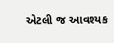એટલી જ આવશ્યક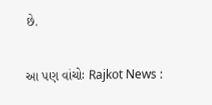છે.

આ પણ વાંચોઃ Rajkot News :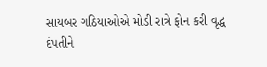સાયબર ગઠિયાઓએ મોડી રાત્રે ફોન કરી વૃદ્ધ દંપતીને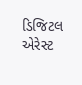ડિજિટલ એરેસ્ટ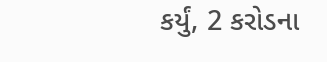કર્યું, 2 કરોડના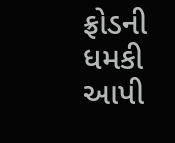ફ્રોડની ધમકી આપી